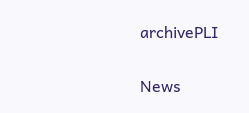archivePLI

News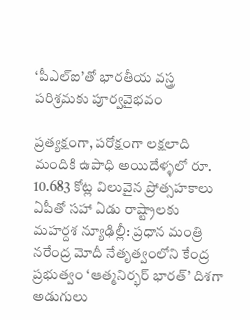‘పీఎల్‌ఐ’తో భారతీయ వస్త్ర పరిశ్రమకు పూర్వవైభవం

ప్రత్యక్షంగా, పరోక్షంగా లక్షలాది మందికి ఉపాధి అయిదేళ్ళలో రూ. 10.683 కోట్ల విలువైన ప్రోత్సహకాలు ఏపీతో సహా ఏడు రాష్ట్రాలకు మహర్దశ న్యూఢిల్లీ: ప్రధాన మంత్రి నరేంద్ర మోదీ నేతృత్వంలోని కేంద్ర ప్రభుత్వం ‘ఆత్మనిర్భర్‌ భారత్‌’ దిశగా అడుగులు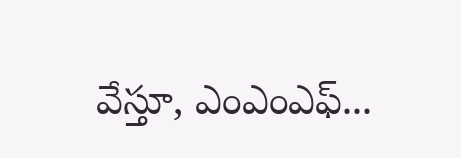వేస్తూ, ఎంఎంఎఫ్‌...